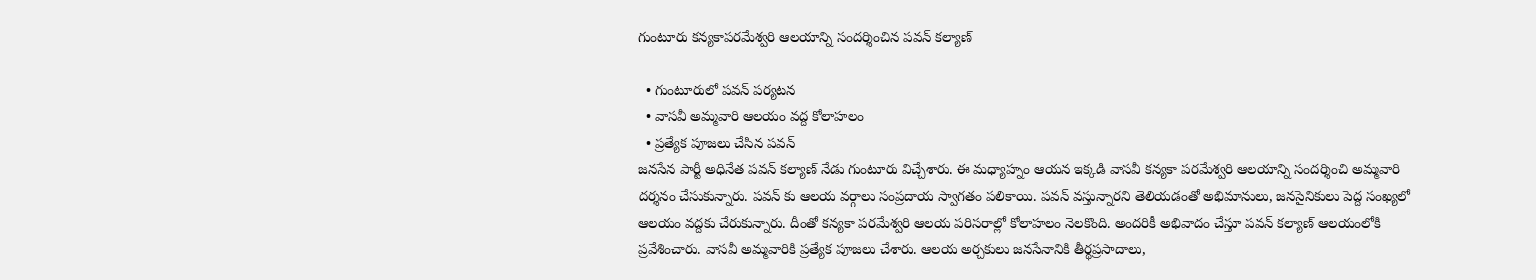గుంటూరు కన్యకాపరమేశ్వరి ఆలయాన్ని సందర్శించిన పవన్ కల్యాణ్

  • గుంటూరులో పవన్ పర్యటన
  • వాసవీ అమ్మవారి ఆలయం వద్ద కోలాహలం
  • ప్రత్యేక పూజలు చేసిన పవన్
జనసేన పార్టీ అధినేత పవన్ కల్యాణ్ నేడు గుంటూరు విచ్చేశారు. ఈ మధ్యాహ్నం ఆయన ఇక్కడి వాసవీ కన్యకా పరమేశ్వరి ఆలయాన్ని సందర్శించి అమ్మవారి దర్శనం చేసుకున్నారు. పవన్ కు ఆలయ వర్గాలు సంప్రదాయ స్వాగతం పలికాయి. పవన్ వస్తున్నారని తెలియడంతో అభిమానులు, జనసైనికులు పెద్ద సంఖ్యలో ఆలయం వద్దకు చేరుకున్నారు. దీంతో కన్యకా పరమేశ్వరి ఆలయ పరిసరాల్లో కోలాహలం నెలకొంది. అందరికీ అభివాదం చేస్తూ పవన్ కల్యాణ్ ఆలయంలోకి ప్రవేశించారు. వాసవీ అమ్మవారికి ప్రత్యేక పూజలు చేశారు. ఆలయ అర్చకులు జనసేనానికి తీర్థప్రసాదాలు,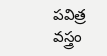పవిత్ర వస్త్రం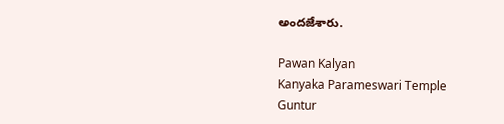అందజేశారు.

Pawan Kalyan
Kanyaka Parameswari Temple
Guntur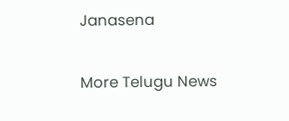Janasena

More Telugu News